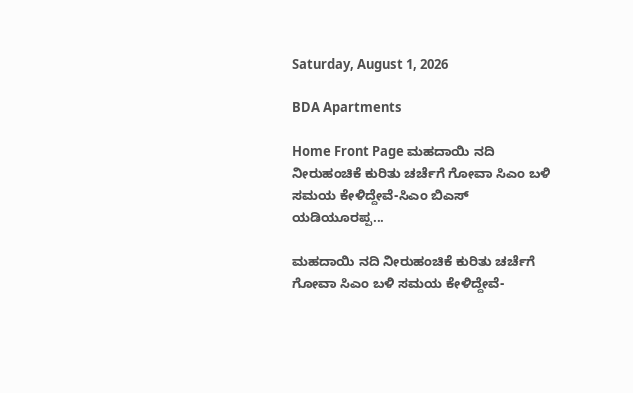Saturday, August 1, 2026

BDA Apartments

Home Front Page ಮಹದಾಯಿ ನದಿ ನೀರುಹಂಚಿಕೆ ಕುರಿತು ಚರ್ಚೆಗೆ ಗೋವಾ ಸಿಎಂ ಬಳಿ ಸಮಯ ಕೇಳಿದ್ದೇವೆ-ಸಿಎಂ ಬಿಎಸ್ ಯಡಿಯೂರಪ್ಪ...

ಮಹದಾಯಿ ನದಿ ನೀರುಹಂಚಿಕೆ ಕುರಿತು ಚರ್ಚೆಗೆ ಗೋವಾ ಸಿಎಂ ಬಳಿ ಸಮಯ ಕೇಳಿದ್ದೇವೆ-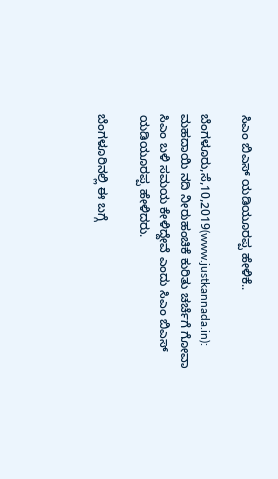ಸಿಎಂ ಬಿಎಸ್ ಯಡಿಯೂರಪ್ಪ ಹೇಳಿಕೆ..

ಬೆಂಗಳೂರು,ಸೆ,10,2019(www.justkannada.in): ಮಹದಾಯಿ ನದಿ ನೀರುಹಂಚಿಕೆ ಕುರಿತು ಚರ್ಚೆಗೆ ಗೋವಾ ಸಿಎಂ ಬಳಿ ಸಮಯ ಕೇಳಿದ್ದೇವೆ ಎಂದು ಸಿಎಂ ಬಿಎಸ್ ಯಡಿಯೂರಪ್ಪ ಹೇಳಿದರು.

ಬೆಂಗಳೂರಿನಲ್ಲಿ ಈ ಬಗ್ಗೆ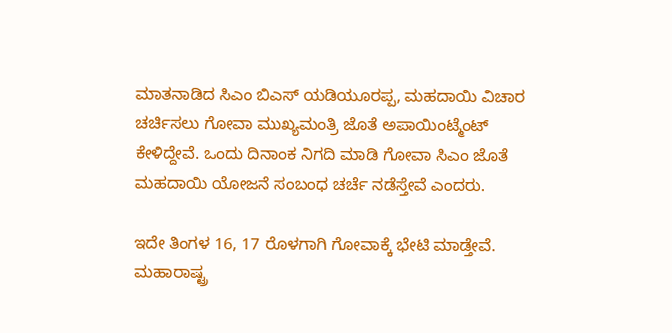ಮಾತನಾಡಿದ ಸಿಎಂ ಬಿಎಸ್ ಯಡಿಯೂರಪ್ಪ, ಮಹದಾಯಿ ವಿಚಾರ ಚರ್ಚಿಸಲು ಗೋವಾ ಮುಖ್ಯಮಂತ್ರಿ ಜೊತೆ ಅಪಾಯಿಂಟ್ಮೆಂಟ್ ಕೇಳಿದ್ದೇವೆ. ಒಂದು ದಿನಾಂಕ ನಿಗದಿ ಮಾಡಿ ಗೋವಾ ಸಿಎಂ ಜೊತೆ ಮಹದಾಯಿ ಯೋಜನೆ ಸಂಬಂಧ ಚರ್ಚೆ ನಡೆಸ್ತೇವೆ ಎಂದರು.

ಇದೇ ತಿಂಗಳ‌ 16, 17 ರೊಳಗಾಗಿ ಗೋವಾಕ್ಕೆ ಭೇಟಿ ಮಾಡ್ತೇವೆ. ಮಹಾರಾಷ್ಟ್ರ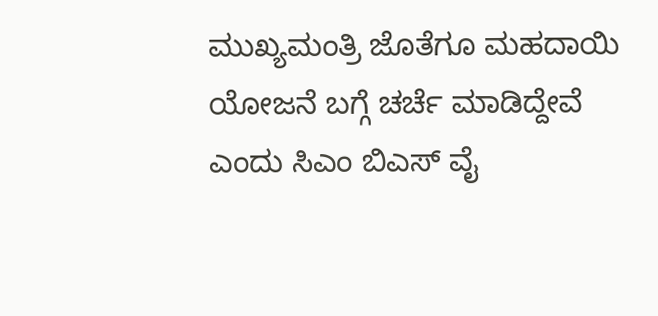ಮುಖ್ಯಮಂತ್ರಿ ಜೊತೆಗೂ ಮಹದಾಯಿ ಯೋಜನೆ ಬಗ್ಗೆ ಚರ್ಚೆ ಮಾಡಿದ್ದೇವೆ ಎಂದು ಸಿಎಂ ಬಿಎಸ್ ವೈ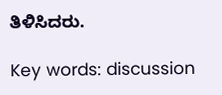ತಿಳಿಸಿದರು.

Key words: discussion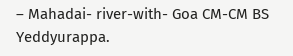– Mahadai- river-with- Goa CM-CM BS Yeddyurappa.